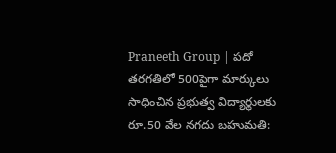Praneeth Group | పదో తరగతిలో 500పైగా మార్కులు సాధించిన ప్రభుత్వ విద్యార్థులకు రూ.50 వేల నగదు బహుమతి: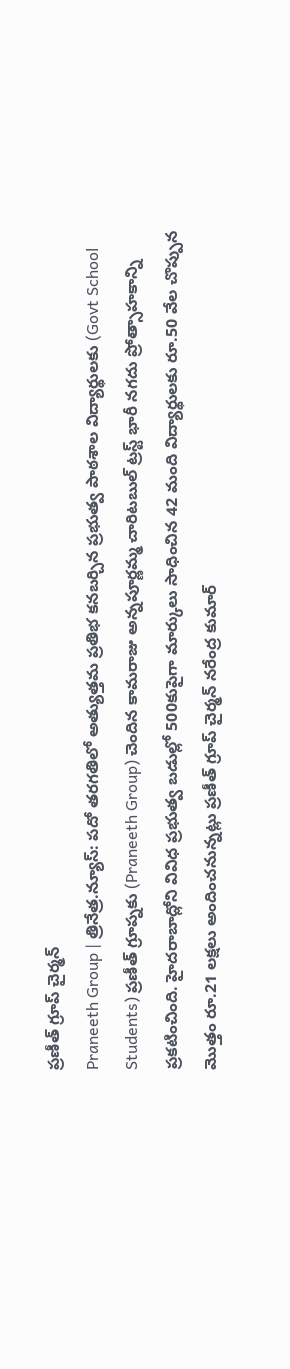ప్రణీత్ గ్రూప్ చైర్మన్
Praneeth Group | త్రినేత్ర.న్యూస్: పదో తరగతిలో అత్యుత్తమ ప్రతిభ కనబర్చిన ప్రభుత్వ పాఠశాల విద్యార్థులకు (Govt School Students) ప్రణీత్ గ్రూప్నకు (Praneeth Group) చెందిన కామరాజు అన్నపూర్ణమ్మ చారిటబుల్ ట్రస్ట్ భారీ నగదు ప్రోత్సాహకాన్ని ప్రకటించింది. హైదరాబాద్లోని వివిధ ప్రభుత్వ బడుల్లో 500కుపైగా మార్కులు సాధించిన 42 మంది విద్యార్థులకు రూ.50 వేల చొప్పున మొత్తం రూ.21 లక్షలు అందించనున్నట్లు ప్రణీత్ గ్రూప్ చైర్మన్ నరేంద్ర కుమార్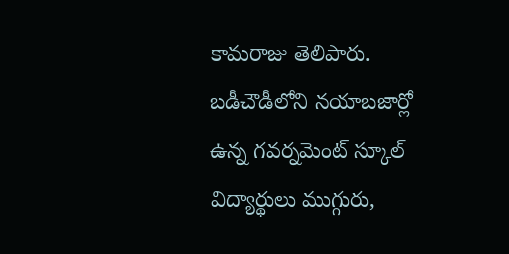కామరాజు తెలిపారు. బడీచౌడీలోని నయాబజార్లో ఉన్న గవర్నమెంట్ స్కూల్ విద్యార్థులు ముగ్గురు,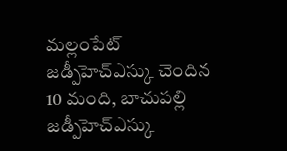మల్లంపేట్ జడ్పీహెచ్ఎస్కు చెందిన 10 మంది, బాచుపల్లి జడ్పీహెచ్ఎస్కు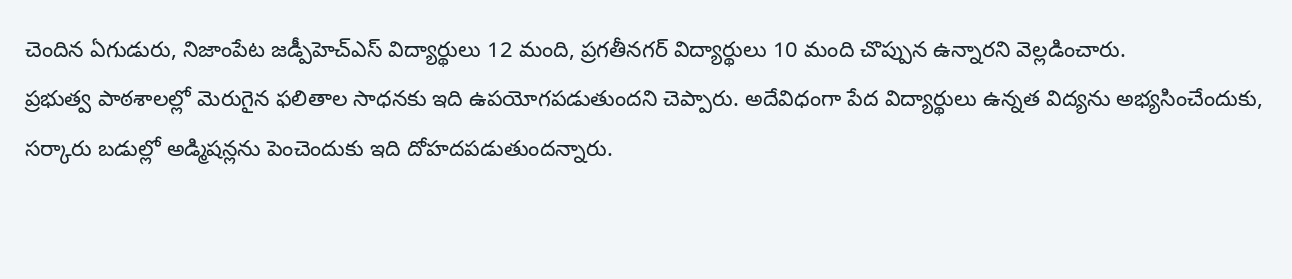చెందిన ఏగుడురు, నిజాంపేట జడ్పీహెచ్ఎస్ విద్యార్థులు 12 మంది, ప్రగతీనగర్ విద్యార్థులు 10 మంది చొప్పున ఉన్నారని వెల్లడించారు.
ప్రభుత్వ పాఠశాలల్లో మెరుగైన ఫలితాల సాధనకు ఇది ఉపయోగపడుతుందని చెప్పారు. అదేవిధంగా పేద విద్యార్థులు ఉన్నత విద్యను అభ్యసించేందుకు, సర్కారు బడుల్లో అడ్మిషన్లను పెంచెందుకు ఇది దోహదపడుతుందన్నారు.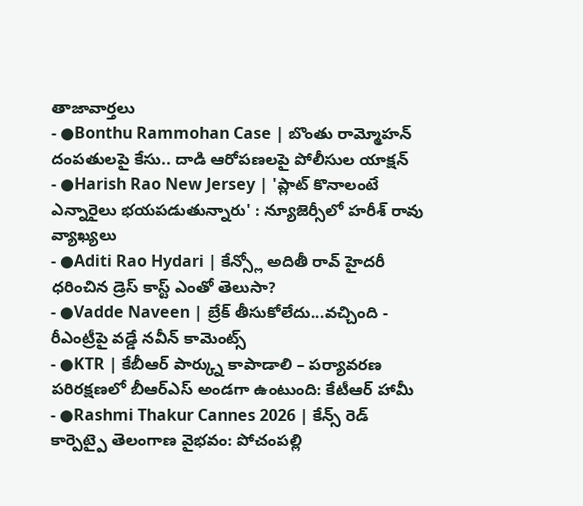తాజావార్తలు
- ●Bonthu Rammohan Case | బొంతు రామ్మోహన్ దంపతులపై కేసు.. దాడి ఆరోపణలపై పోలీసుల యాక్షన్
- ●Harish Rao New Jersey | 'ప్లాట్ కొనాలంటే ఎన్నారైలు భయపడుతున్నారు' : న్యూజెర్సీలో హరీశ్ రావు వ్యాఖ్యలు
- ●Aditi Rao Hydari | కేన్స్లో అదితీ రావ్ హైదరీ ధరించిన డ్రెస్ కాస్ట్ ఎంతో తెలుసా?
- ●Vadde Naveen | బ్రేక్ తీసుకోలేదు...వచ్చింది - రీఎంట్రీపై వడ్డే నవీన్ కామెంట్స్
- ●KTR | కేబీఆర్ పార్క్ను కాపాడాలి – పర్యావరణ పరిరక్షణలో బీఆర్ఎస్ అండగా ఉంటుంది: కేటీఆర్ హామీ
- ●Rashmi Thakur Cannes 2026 | కేన్స్ రెడ్ కార్పెట్పై తెలంగాణ వైభవం: పోచంపల్లి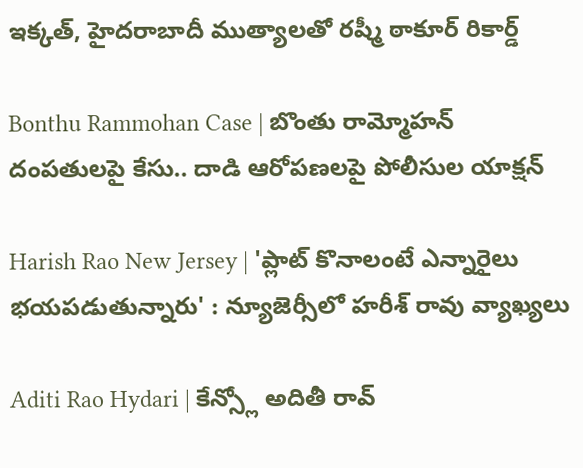ఇక్కత్, హైదరాబాదీ ముత్యాలతో రష్మీ ఠాకూర్ రికార్డ్

Bonthu Rammohan Case | బొంతు రామ్మోహన్ దంపతులపై కేసు.. దాడి ఆరోపణలపై పోలీసుల యాక్షన్

Harish Rao New Jersey | 'ప్లాట్ కొనాలంటే ఎన్నారైలు భయపడుతున్నారు' : న్యూజెర్సీలో హరీశ్ రావు వ్యాఖ్యలు

Aditi Rao Hydari | కేన్స్లో అదితీ రావ్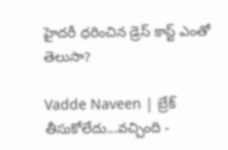హైదరీ ధరించిన డ్రెస్ కాస్ట్ ఎంతో తెలుసా?

Vadde Naveen | బ్రేక్ తీసుకోలేదు...వచ్చింది -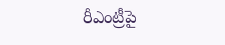రీఎంట్రీపై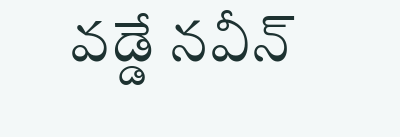వడ్డే నవీన్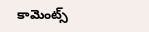కామెంట్స్